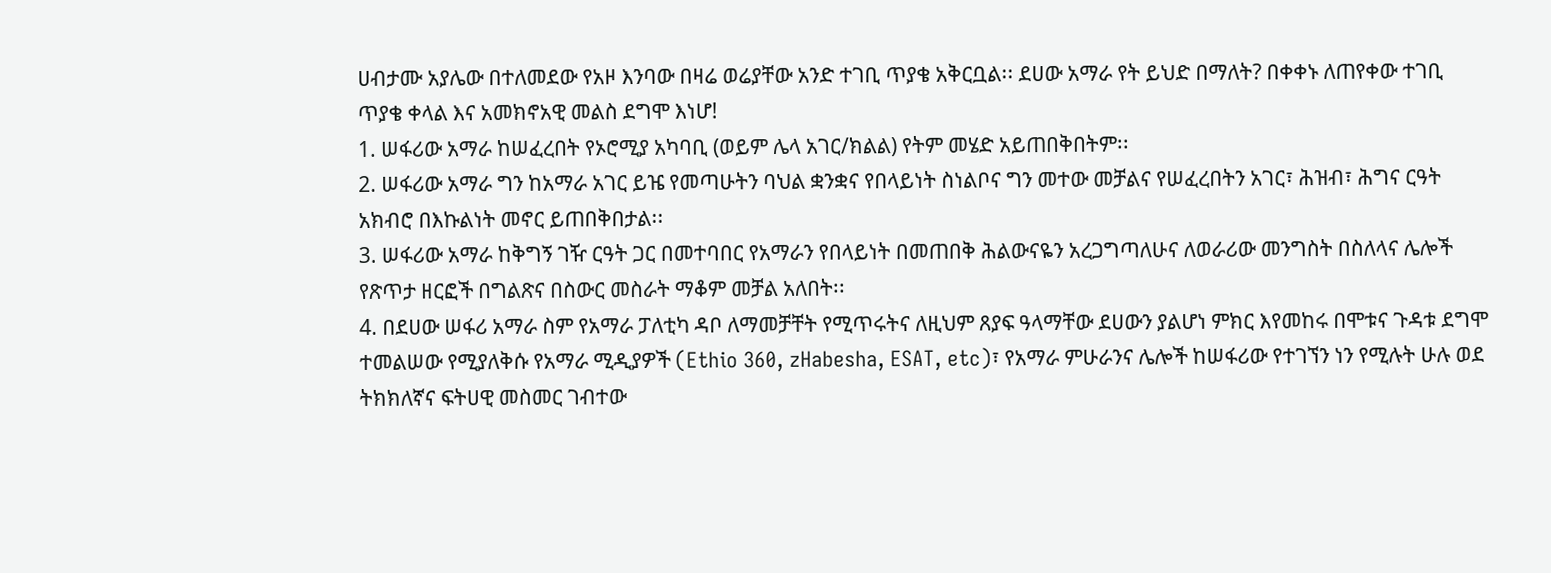ሀብታሙ አያሌው በተለመደው የአዞ እንባው በዛሬ ወሬያቸው አንድ ተገቢ ጥያቄ አቅርቧል፡፡ ደሀው አማራ የት ይህድ በማለት? በቀቀኑ ለጠየቀው ተገቢ ጥያቄ ቀላል እና አመክኖአዊ መልስ ደግሞ እነሆ!
1. ሠፋሪው አማራ ከሠፈረበት የኦሮሚያ አካባቢ (ወይም ሌላ አገር/ክልል) የትም መሄድ አይጠበቅበትም፡፡
2. ሠፋሪው አማራ ግን ከአማራ አገር ይዤ የመጣሁትን ባህል ቋንቋና የበላይነት ስነልቦና ግን መተው መቻልና የሠፈረበትን አገር፣ ሕዝብ፣ ሕግና ርዓት አክብሮ በእኩልነት መኖር ይጠበቅበታል፡፡
3. ሠፋሪው አማራ ከቅግኝ ገዥ ርዓት ጋር በመተባበር የአማራን የበላይነት በመጠበቅ ሕልውናዬን አረጋግጣለሁና ለወራሪው መንግስት በስለላና ሌሎች የጽጥታ ዘርፎች በግልጽና በስውር መስራት ማቆም መቻል አለበት፡፡
4. በደሀው ሠፋሪ አማራ ስም የአማራ ፓለቲካ ዳቦ ለማመቻቸት የሚጥሩትና ለዚህም ጸያፍ ዓላማቸው ደሀውን ያልሆነ ምክር እየመከሩ በሞቱና ጉዳቱ ደግሞ ተመልሠው የሚያለቅሱ የአማራ ሚዲያዎች (Ethio 360, zHabesha, ESAT, etc)፣ የአማራ ምሁራንና ሌሎች ከሠፋሪው የተገኘን ነን የሚሉት ሁሉ ወደ ትክክለኛና ፍትሀዊ መስመር ገብተው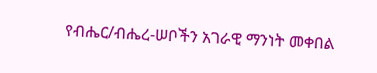የብሔር/ብሔረ-ሠቦችን አገራዊ ማንነት መቀበል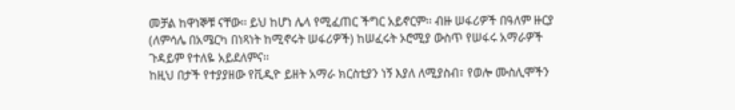መቻል ከዋነኞቹ ናቸው፡፡ ይህ ከሆነ ሌላ የሚፈጠር ችግር አይኖርም፡፡ ብዙ ሠፋሪዎች በዓለም ዙርያ (ለምሳሌ በአሜርካ በነጻነት ከሚኖሩት ሠፋሪዎች) ከሠፈሩት ኦሮሚያ ውስጥ የሠፋሩ አማራዎች ጉዳይም የተለዬ አይደለምና፡፡
ከዚህ በታች የተያያዘው የቪዲዮ ይዘት አማራ ክርስቲያን ነኝ እያለ ለሚያስብ፣ የወሎ ሙስሊሞችን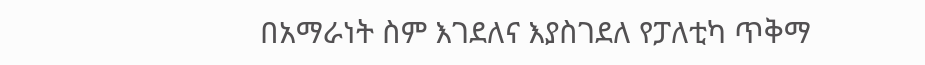በአማራነት ስም እገደለና እያስገደለ የፓለቲካ ጥቅማ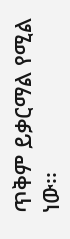ጥቅም ይቃርማል የሚል ነው፡፡